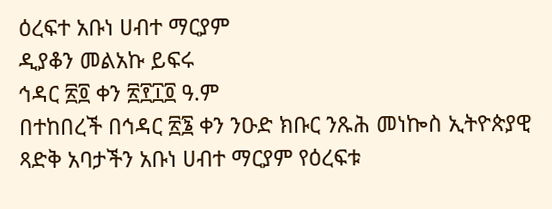ዕረፍተ አቡነ ሀብተ ማርያም
ዲያቆን መልአኩ ይፍሩ
ኅዳር ፳፬ ቀን ፳፻፲፬ ዓ.ም
በተከበረች በኅዳር ፳፮ ቀን ንዑድ ክቡር ንጹሕ መነኰስ ኢትዮጵያዊ ጻድቅ አባታችን አቡነ ሀብተ ማርያም የዕረፍቱ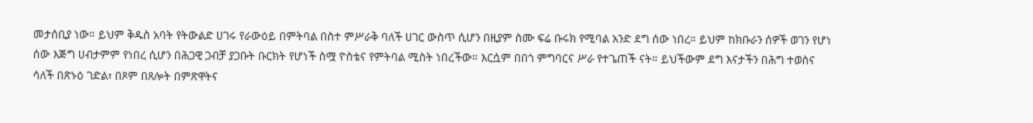መታሰቢያ ነው። ይህም ቅዱስ አባት የትውልድ ሀገሩ የራውዕይ በምትባል በስተ ምሥራቅ ባለች ሀገር ውስጥ ሲሆን በዚያም ስሙ ፍሬ ቡሩክ የሚባል አንድ ደግ ሰው ነበረ። ይህም ከክቡራን ሰዎች ወገን የሆነ ሰው እጅግ ሀብታምም የነበረ ሲሆን በሕጋዊ ጋብቻ ያጋቡት ቡርክት የሆነች ስሟ ዮስቴና የምትባል ሚስት ነበረችው። እርሷም በበጎ ምግባርና ሥራ የተጌጠች ናት። ይህችውም ደግ እናታችን በሕግ ተወስና ሳለች በጽኑዕ ገድል፣ በጾም በጸሎት በምጽዋትና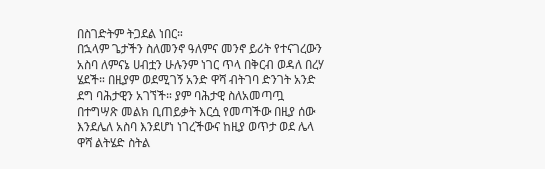በስገድትም ትጋደል ነበር።
በኋላም ጌታችን ስለመንኖ ዓለምና መንኖ ይሪት የተናገረውን አስባ ለምናኔ ሀብቷን ሁሉንም ነገር ጥላ በቅርብ ወዳለ በረሃ ሄደች። በዚያም ወደሚገኝ አንድ ዋሻ ብትገባ ድንገት አንድ ደግ ባሕታዊን አገኘች። ያም ባሕታዊ ስለአመጣጧ በተግሣጽ መልክ ቢጠይቃት እርሷ የመጣችው በዚያ ሰው እንደሌለ አስባ እንደሆነ ነገረችውና ከዚያ ወጥታ ወደ ሌላ ዋሻ ልትሄድ ስትል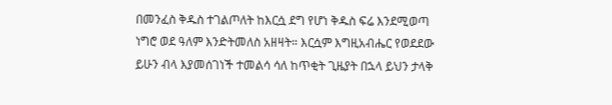በመንፈስ ቅዱስ ተገልጦለት ከእርሷ ደግ የሆነ ቅዱስ ፍሬ እንደሚወጣ ነግሮ ወደ ዓለም እንድትመለስ አዘዛት። እርሷም እግዚአብሔር የወደደው ይሁን ብላ እያመሰገነች ተመልሳ ሳለ ከጥቂት ጊዜያት በኋላ ይህን ታላቅ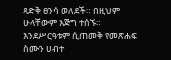ጻድቅ ፀንሳ ወለደች። በዚህም ሁላቸውም እጅግ ተሰኙ። እንደሥርዓቱም ሲጠመቅ የመጽሐፍ ስሙን ሀብተ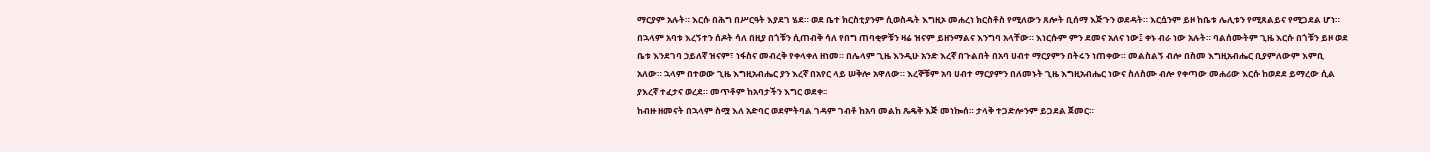ማርያም አሉት። እርሱ በሕግ በሥርዓት እያደገ ሄደ። ወደ ቤተ ክርስቲያንም ሲወስዱት እግዚኦ መሐረነ ክርስቶስ የሚለውን ጸሎት ቢሰማ እጅጉን ወደዳት። እርሷንም ይዞ ከቤቱ ሌሊቱን የሚጸልይና የሚጋደል ሆነ።
በኋላም አባቱ እረኝተን ሰዶት ሳለ በዚያ በጎቹን ሲጠብቅ ሳለ የበግ ጠባቂዎቹን ዛሬ ዝናም ይዘንማልና እንግባ አላቸው። እነርሱም ምን ደመና አለና ነው፤ ቀኑ ብራ ነው አሉት። ባልሰሙትም ጊዜ እርሱ በጎቹን ይዞ ወደ ቤቱ እንደገባ ኃይለኛ ዝናም፣ ነፋስና መብረቅ የቀላቀለ ዘነመ። በሌላም ጊዜ እንዲሁ አንድ እረኛ በጉልበት በአባ ሀብተ ማርያምን በትሩን ነጠቀው። መልስልኝ ብሎ በስመ እግዚአብሔር ቢያምለውም እምቢ አለው። ኋላም በተወው ጊዜ እግዚአብሔር ያን እረኛ በአየር ላይ ሠቅሎ አዋለው። እረኞቹም አባ ሀብተ ማርያምን በለመኑት ጊዜ እግዚአብሔር ነውና ስለስሙ ብሎ የቀጣው መሐሪው እርሱ ከወደደ ይማረው ሲል ያእረኛ ተፈታና ወረደ። መጥቶም ከአባታችን እግር ወደቀ፡፡
ከብዙ ዘመናት በኋላም ስሟ እለ አድባር ወደምትባል ገዳም ገብቶ ከአባ መልከ ጼዴቅ እጅ መነኰሰ። ታላቅ ተጋድሎንም ይጋደል ጀመር።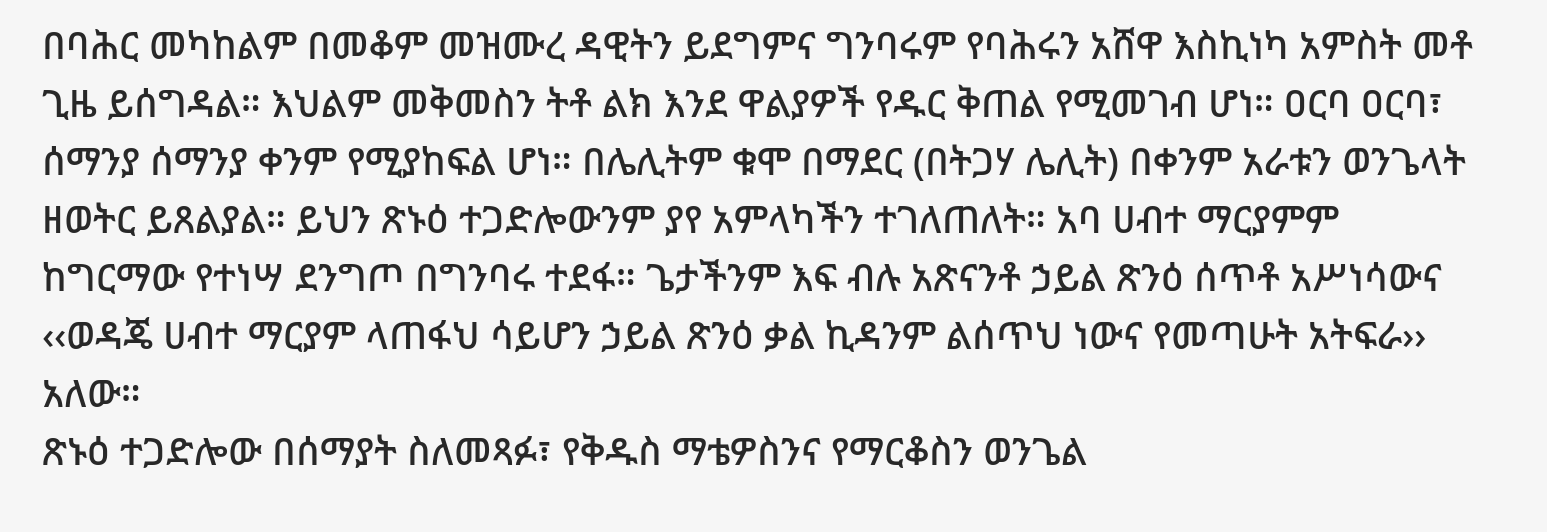በባሕር መካከልም በመቆም መዝሙረ ዳዊትን ይደግምና ግንባሩም የባሕሩን አሸዋ እስኪነካ አምስት መቶ ጊዜ ይሰግዳል። እህልም መቅመስን ትቶ ልክ እንደ ዋልያዎች የዱር ቅጠል የሚመገብ ሆነ። ዐርባ ዐርባ፣ ሰማንያ ሰማንያ ቀንም የሚያከፍል ሆነ። በሌሊትም ቁሞ በማደር (በትጋሃ ሌሊት) በቀንም አራቱን ወንጌላት ዘወትር ይጸልያል። ይህን ጽኑዕ ተጋድሎውንም ያየ አምላካችን ተገለጠለት። አባ ሀብተ ማርያምም ከግርማው የተነሣ ደንግጦ በግንባሩ ተደፋ። ጌታችንም እፍ ብሉ አጽናንቶ ኃይል ጽንዕ ሰጥቶ አሥነሳውና ‹‹ወዳጄ ሀብተ ማርያም ላጠፋህ ሳይሆን ኃይል ጽንዕ ቃል ኪዳንም ልሰጥህ ነውና የመጣሁት አትፍራ›› አለው።
ጽኑዕ ተጋድሎው በሰማያት ስለመጻፉ፣ የቅዱስ ማቴዎስንና የማርቆስን ወንጌል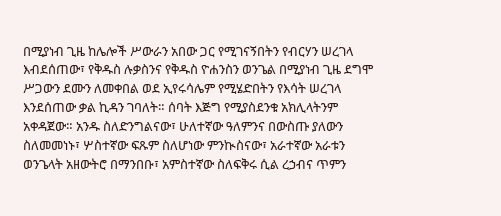በሚያነብ ጊዜ ከሌሎች ሥውራን አበው ጋር የሚገናኝበትን የብርሃን ሠረገላ እብደሰጠው፣ የቅዱስ ሉቃስንና የቅዱስ ዮሐንስን ወንጌል በሚያነብ ጊዜ ደግሞ ሥጋውን ደሙን ለመቀበል ወደ ኢየሩሳሌም የሚሄድበትን የእሳት ሠረገላ እንደሰጠው ቃል ኪዳን ገባለት። ሰባት እጅግ የሚያስደንቁ አክሊላትንም አቀዳጀው። አንዱ ስለድንግልናው፣ ሁለተኛው ዓለምንና በውስጡ ያለውን ስለመመነኑ፣ ሦስተኛው ፍጹም ስለሆነው ምንኲስናው፣ አራተኛው አራቱን ወንጌላት አዘውትሮ በማንበቡ፣ አምስተኛው ስለፍቅሩ ሲል ረኃብና ጥምን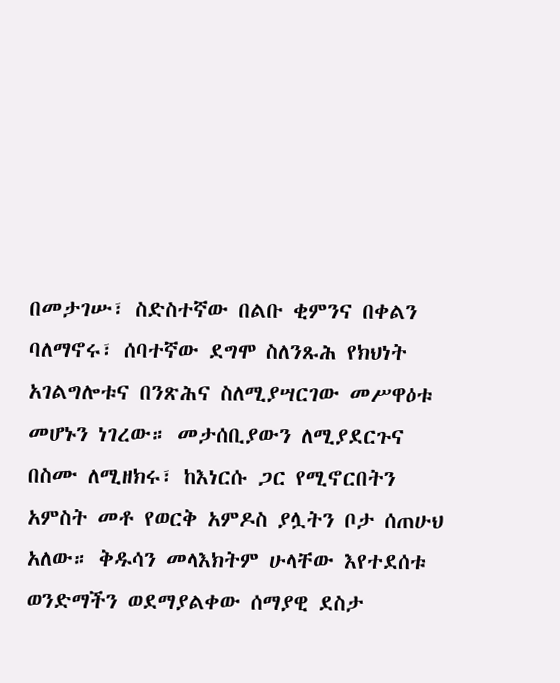በመታገሡ፣ ስድስተኛው በልቡ ቂምንና በቀልን ባለማኖሩ፣ ሰባተኛው ደግሞ ስለንጹሕ የክህነት አገልግሎቱና በንጽሕና ስለሚያሣርገው መሥዋዕቱ መሆኑን ነገረው። መታሰቢያውን ለሚያደርጉና በስሙ ለሚዘክሩ፣ ከእነርሱ ጋር የሚኖርበትን አምስት መቶ የወርቅ አምዶስ ያሏትን ቦታ ሰጠሁህ አለው። ቅዱሳን መላእክትም ሁላቸው እየተደሰቱ ወንድማችን ወደማያልቀው ሰማያዊ ደስታ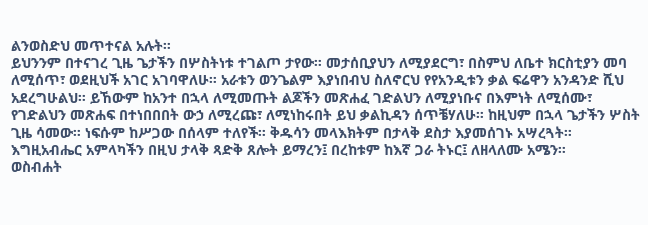ልንወስድህ መጥተናል አሉት።
ይህንንም በተናገረ ጊዜ ጌታችን በሦስትነቱ ተገልጦ ታየው። መታሰቢያህን ለሚያደርግ፣ በስምህ ለቤተ ክርስቲያን መባ ለሚሰጥ፣ ወደዚህች አገር አገባዋለሁ። አራቱን ወንጌልም እያነበብህ ስለኖርህ የየአንዲቱን ቃል ፍሬዋን አንዳንድ ሺህ አደረግሁልህ። ይኸውም ከአንተ በኋላ ለሚመጡት ልጆችን መጽሐፈ ገድልህን ለሚያነቡና በእምነት ለሚሰሙ፣ የገድልህን መጽሐፍ በተነበበበት ውኃ ለሚረጩ፣ ለሚነከሩበት ይህ ቃልኪዳን ሰጥቼሃለሁ። ከዚህም በኋላ ጌታችን ሦስት ጊዜ ሳመው። ነፍሱም ከሥጋው በሰላም ተለየች። ቅዱሳን መላእክትም በታላቅ ደስታ እያመሰገኑ አሣረጓት።
እግዚአብሔር አምላካችን በዚህ ታላቅ ጻድቅ ጸሎት ይማረን፤ በረከቱም ከእኛ ጋራ ትኑር፤ ለዘላለሙ አሜን።
ወስብሐት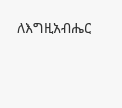ለእግዚአብሔር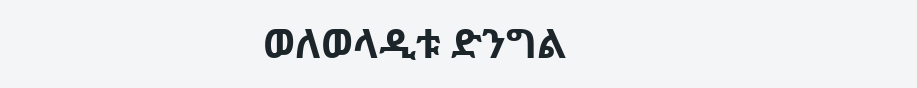ወለወላዲቱ ድንግል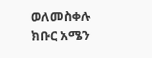ወለመስቀሉ ክቡር አሜን